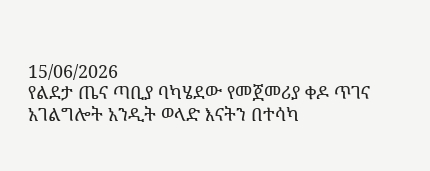15/06/2026
የልደታ ጤና ጣቢያ ባካሄደው የመጀመሪያ ቀዶ ጥገና አገልግሎት አንዲት ወላድ እናትን በተሳካ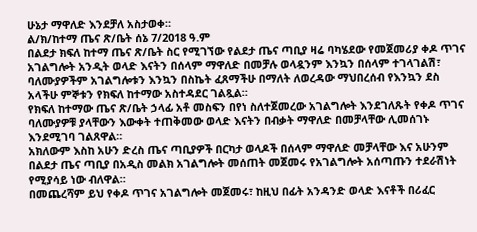ሁኔታ ማዋለድ እንደቻለ አስታወቀ።
ል/ክ/ከተማ ጤና ጽ/ቤት ሰኔ 7/2018 ዓ.ም
በልደታ ክፍለ ከተማ ጤና ጽ/ቤት ስር የሚገኘው የልደታ ጤና ጣቢያ ዛሬ ባካሄደው የመጀመሪያ ቀዶ ጥገና አገልግሎት አንዲት ወላድ እናትን በሰላም ማዋለድ በመቻሉ ወላዷንም እንኳን በሰላም ተገላገልሽ፣ ባለሙያዎችም አገልግሎቱን እንኳን በስኬት ፈጸማችሁ በማለት ለወረዳው ማህበረሰብ የእንኳን ደስ አላችሁ ምኞቱን የክፍለ ከተማው አስተዳደር ገልጿል።
የክፍለ ከተማው ጤና ጽ/ቤት ኃላፊ አቶ መስፍን በየነ ስለተጀመረው አገልግሎት እንደገለጹት የቀዶ ጥገና ባለሙያዎቹ ያላቸውን እውቀት ተጠቅመው ወላድ እናትን በብቃት ማዋለድ በመቻላቸው ሊመሰገኑ እንደሚገባ ገልጸዋል።
አክለውም እስከ አሁን ድረስ ጤና ጣቢያዎች በርካታ ወላዶች በሰላም ማዋለድ መቻላቸው እና አሁንም በልደታ ጤና ጣቢያ በአዲስ መልክ አገልግሎት መሰጠት መጀመሩ የአገልግሎት አሰጣጡን ተደራሽነት የሚያሳይ ነው ብለዋል።
በመጨረሻም ይህ የቀዶ ጥገና አገልግሎት መጀመሩ፣ ከዚህ በፊት አንዳንድ ወላድ እናቶች በሪፈር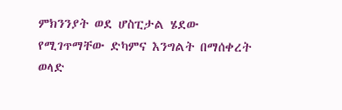ምክንንያት ወደ ሆስፒታል ሄደው የሚገጥማቸው ድካምና እንግልት በማሰቀረት ወላድ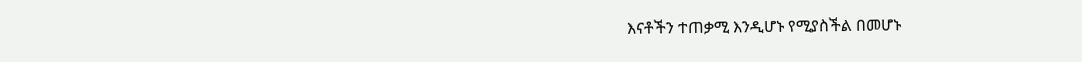እናቶችን ተጠቃሚ እንዲሆኑ የሚያስችል በመሆኑ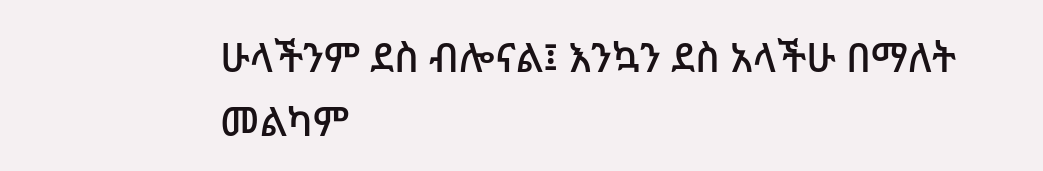ሁላችንም ደስ ብሎናል፤ እንኳን ደስ አላችሁ በማለት መልካም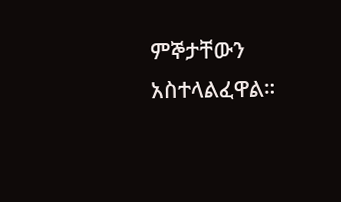ምኞታቸውን አስተላልፈዋል።